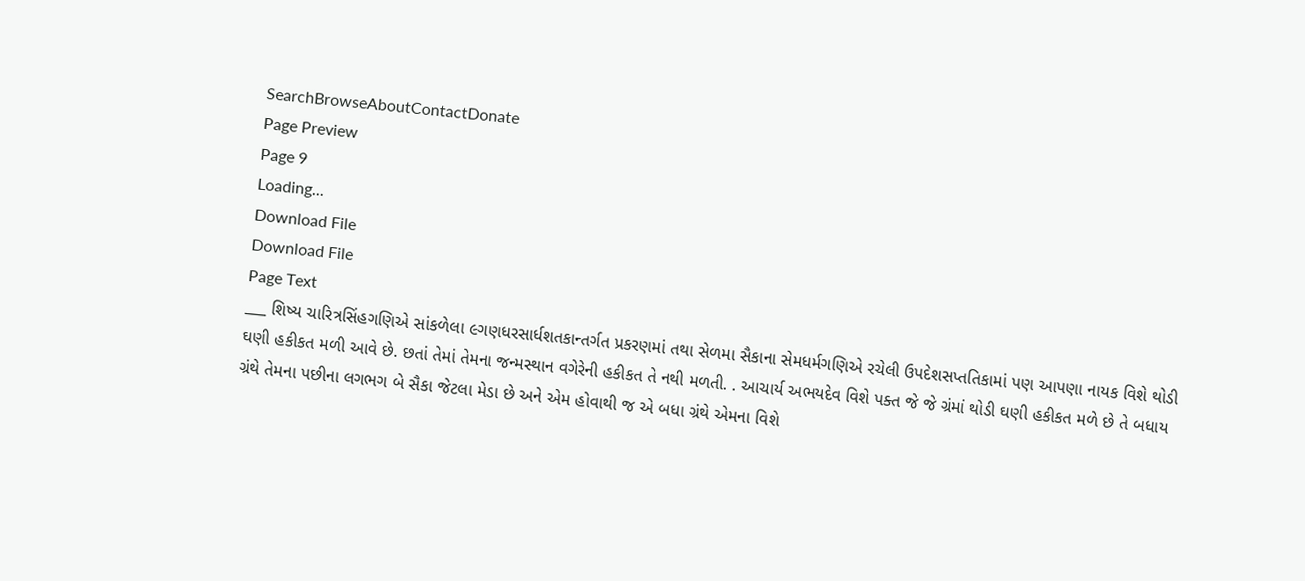SearchBrowseAboutContactDonate
Page Preview
Page 9
Loading...
Download File
Download File
Page Text
___ શિષ્ય ચારિત્રસિંહગણિએ સાંકળેલા ૯ગણધરસાર્ધશતકાન્તર્ગત પ્રકરણમાં તથા સેળમા સૈકાના સેમધર્મગણિએ રચેલી ઉપદેશસપ્તતિકામાં પણ આપણા નાયક વિશે થોડી ઘણી હકીકત મળી આવે છે. છતાં તેમાં તેમના જન્મસ્થાન વગેરેની હકીકત તે નથી મળતી. . આચાર્ય અભયદેવ વિશે પક્ત જે જે ગ્રંમાં થોડી ઘણી હકીકત મળે છે તે બધાય ગ્રંથે તેમના પછીના લગભગ બે સૈકા જેટલા મેડા છે અને એમ હોવાથી જ એ બધા ગ્રંથે એમના વિશે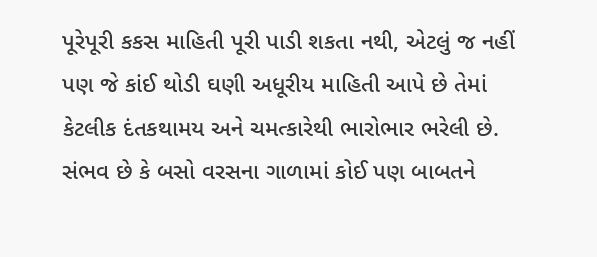પૂરેપૂરી કકસ માહિતી પૂરી પાડી શકતા નથી, એટલું જ નહીં પણ જે કાંઈ થોડી ઘણી અધૂરીય માહિતી આપે છે તેમાં કેટલીક દંતકથામય અને ચમત્કારેથી ભારોભાર ભરેલી છે. સંભવ છે કે બસો વરસના ગાળામાં કોઈ પણ બાબતને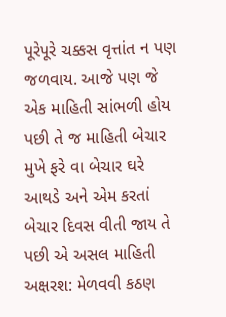પૂરેપૂરે ચક્કસ વૃત્તાંત ન પણ જળવાય. આજે પણ જે એક માહિતી સાંભળી હોય પછી તે જ માહિતી બેચાર મુખે ફરે વા બેચાર ઘરે આથડે અને એમ કરતાં બેચાર દિવસ વીતી જાય તે પછી એ અસલ માહિતી અક્ષરશ: મેળવવી કઠણ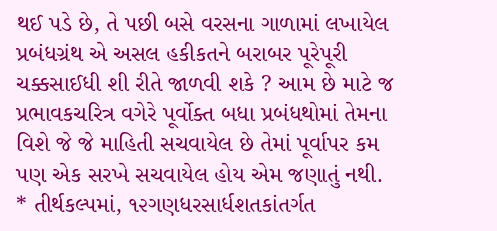થઈ પડે છે, તે પછી બસે વરસના ગાળામાં લખાયેલ પ્રબંધગ્રંથ એ અસલ હકીકતને બરાબર પૂરેપૂરી ચક્કસાઈધી શી રીતે જાળવી શકે ? આમ છે માટે જ પ્રભાવકચરિત્ર વગેરે પૂર્વોક્ત બધા પ્રબંધથોમાં તેમના વિશે જે જે માહિતી સચવાયેલ છે તેમાં પૂર્વાપર કમ પણ એક સરખે સચવાયેલ હોય એમ જણાતું નથી. * તીર્થકલ્પમાં, ૧૨ગણધરસાર્ધશતકાંતર્ગત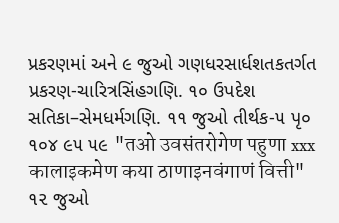પ્રકરણમાં અને ૯ જુઓ ગણધરસાર્ધશતકતર્ગત પ્રકરણ-ચારિત્રસિંહગણિ. ૧૦ ઉપદેશ સતિકા–સેમધર્મગણિ. ૧૧ જુઓ તીર્થક-૫ પૃ૦ ૧૦૪ ૯૫ ૫૯ "तओ उवसंतरोगेण पहुणा xxx कालाइकमेण कया ठाणाइनवंगाणं वित्ती" ૧૨ જુઓ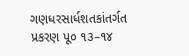ગણધરસાર્ધશતકાંતર્ગત પ્રકરણ પૂ૦ ૧૩–૧૪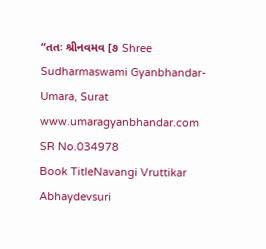“તતઃ શ્રીનવમવ [૭ Shree Sudharmaswami Gyanbhandar-Umara, Surat www.umaragyanbhandar.com
SR No.034978
Book TitleNavangi Vruttikar Abhaydevsuri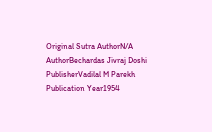Original Sutra AuthorN/A
AuthorBechardas Jivraj Doshi
PublisherVadilal M Parekh
Publication Year1954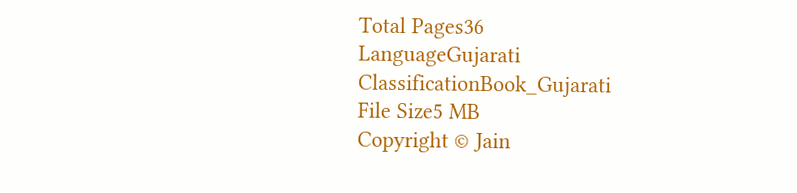Total Pages36
LanguageGujarati
ClassificationBook_Gujarati
File Size5 MB
Copyright © Jain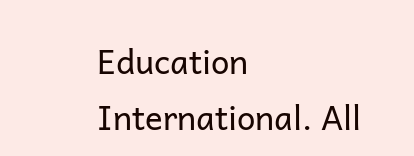Education International. All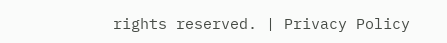rights reserved. | Privacy Policy